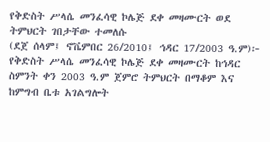የቅድስት ሥላሴ መንፈሳዊ ኮሌጅ ደቀ መዛሙርት ወደ ትምህርት ገበታቸው ተመለሱ
(ደጀ ሰላም፤ ኖቬምበር 26/2010፤ ኅዳር 17/2003 ዓ.ም)፦ የቅድስት ሥላሴ መንፈሳዊ ኮሌጅ ደቀ መዛሙርት ከኅዳር ስምንት ቀን 2003 ዓ.ም ጀምሮ ትምህርት በማቆም እና ከምግብ ቤቱ አገልግሎት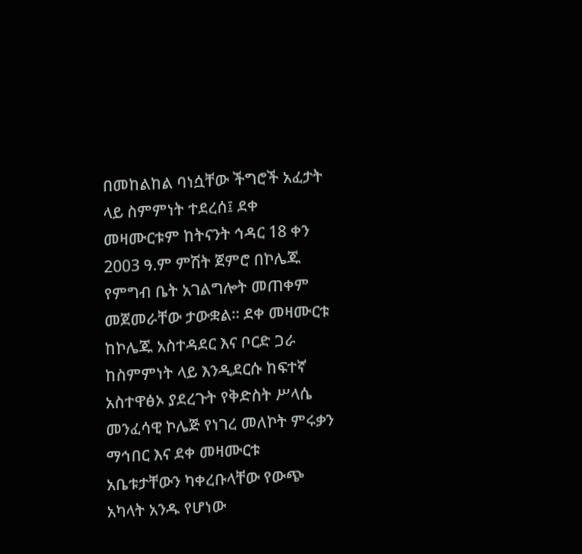በመከልከል ባነሷቸው ችግሮች አፈታት ላይ ስምምነት ተደረሰ፤ ደቀ መዛሙርቱም ከትናንት ኅዳር 18 ቀን 2003 ዓ.ም ምሽት ጀምሮ በኮሌጁ የምግብ ቤት አገልግሎት መጠቀም መጀመራቸው ታውቋል፡፡ ደቀ መዛሙርቱ ከኮሌጁ አስተዳደር እና ቦርድ ጋራ ከስምምነት ላይ እንዲደርሱ ከፍተኛ አስተዋፅኦ ያደረጉት የቅድስት ሥላሴ መንፈሳዊ ኮሌጅ የነገረ መለኮት ምሩቃን ማኅበር እና ደቀ መዛሙርቱ አቤቱታቸውን ካቀረቡላቸው የውጭ አካላት አንዱ የሆነው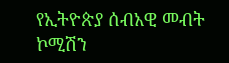የኢትዮጵያ ሰብአዊ መብት ኮሚሽን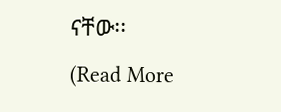ናቸው፡፡
(Read More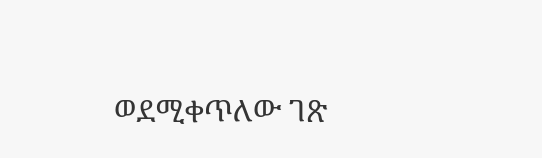ወደሚቀጥለው ገጽ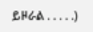ይዞራል . . . . .)